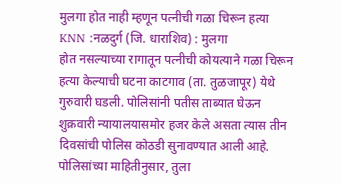मुलगा होत नाही म्हणून पत्नीची गळा चिरून हत्या
KNN :नळदुर्ग (जि. धाराशिव) : मुलगा
होत नसल्याच्या रागातून पत्नीची कोयत्याने गळा चिरून हत्या केल्याची घटना काटगाव (ता. तुळजापूर) येथे गुरुवारी घडली. पोलिसांनी पतीस ताब्यात घेऊन शुक्रवारी न्यायालयासमोर हजर केले असता त्यास तीन दिवसांची पोलिस कोठडी सुनावण्यात आली आहे.
पोलिसांच्या माहितीनुसार, तुला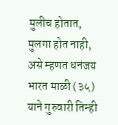मुलीच होतात, मुलगा होत नाही, असे म्हणत धनंजय भारत माळी (३५) याने गुरुवारी तिन्ही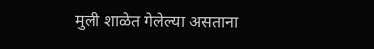मुली शाळेत गेलेल्या असताना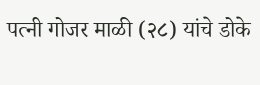पत्नी गोजर माळी (२८) यांचे डोके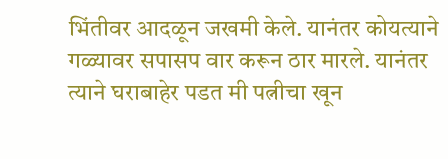भिंतीवर आदळून जखमी केले. यानंतर कोयत्याने गळ्यावर सपासप वार करून ठार मारले. यानंतर त्याने घराबाहेर पडत मी पत्नीचा खून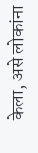केला, असे लोकांना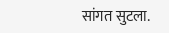सांगत सुटला.